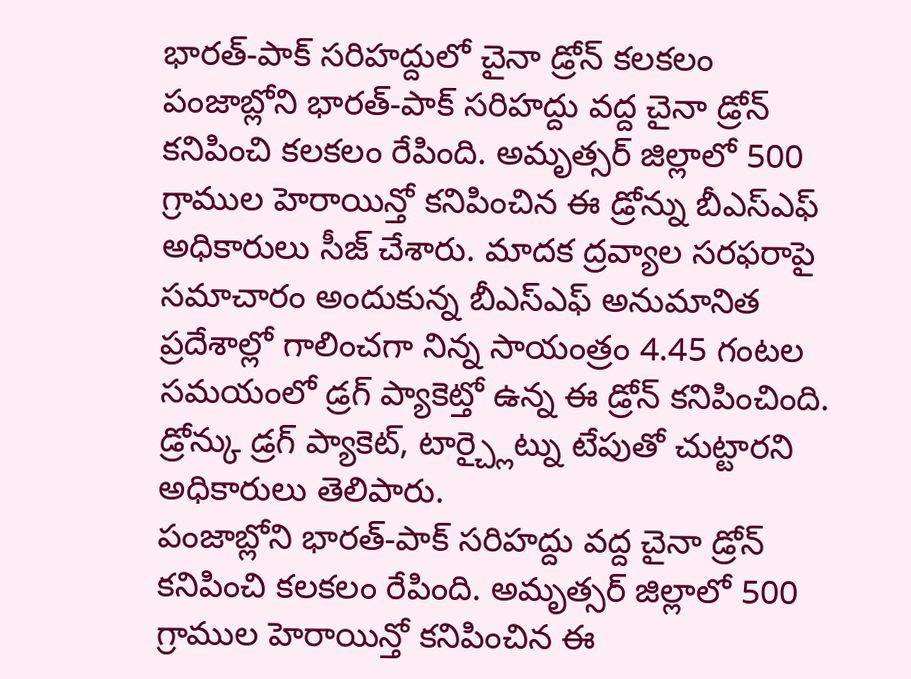భారత్-పాక్ సరిహద్దులో చైనా డ్రోన్ కలకలం
పంజాబ్లోని భారత్-పాక్ సరిహద్దు వద్ద చైనా డ్రోన్ కనిపించి కలకలం రేపింది. అమృత్సర్ జిల్లాలో 500 గ్రాముల హెరాయిన్తో కనిపించిన ఈ డ్రోన్ను బీఎస్ఎఫ్ అధికారులు సీజ్ చేశారు. మాదక ద్రవ్యాల సరఫరాపై సమాచారం అందుకున్న బీఎస్ఎఫ్ అనుమానిత ప్రదేశాల్లో గాలించగా నిన్న సాయంత్రం 4.45 గంటల సమయంలో డ్రగ్ ప్యాకెట్తో ఉన్న ఈ డ్రోన్ కనిపించింది. డ్రోన్కు డ్రగ్ ప్యాకెట్, టార్చ్లైట్ను టేపుతో చుట్టారని అధికారులు తెలిపారు.
పంజాబ్లోని భారత్-పాక్ సరిహద్దు వద్ద చైనా డ్రోన్ కనిపించి కలకలం రేపింది. అమృత్సర్ జిల్లాలో 500 గ్రాముల హెరాయిన్తో కనిపించిన ఈ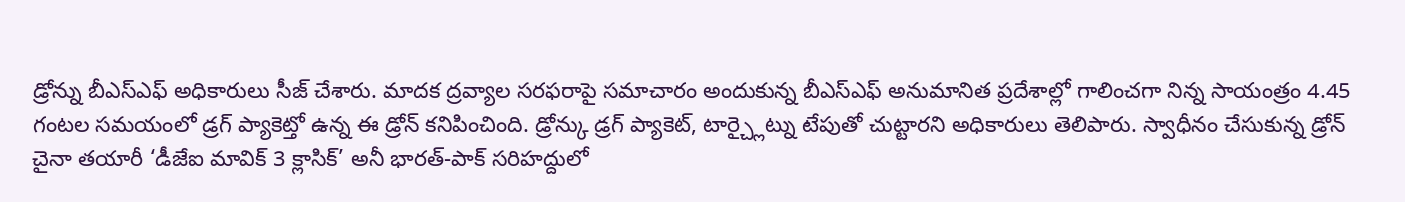డ్రోన్ను బీఎస్ఎఫ్ అధికారులు సీజ్ చేశారు. మాదక ద్రవ్యాల సరఫరాపై సమాచారం అందుకున్న బీఎస్ఎఫ్ అనుమానిత ప్రదేశాల్లో గాలించగా నిన్న సాయంత్రం 4.45 గంటల సమయంలో డ్రగ్ ప్యాకెట్తో ఉన్న ఈ డ్రోన్ కనిపించింది. డ్రోన్కు డ్రగ్ ప్యాకెట్, టార్చ్లైట్ను టేపుతో చుట్టారని అధికారులు తెలిపారు. స్వాధీనం చేసుకున్న డ్రోన్ చైనా తయారీ ‘డీజేఐ మావిక్ 3 క్లాసిక్’ అనీ భారత్-పాక్ సరిహద్దులో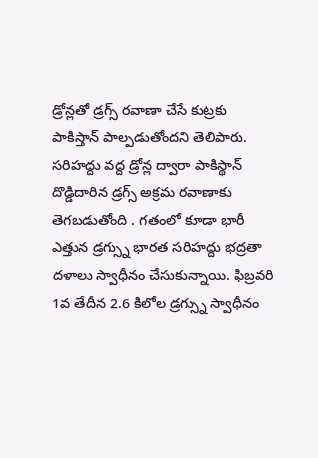డ్రోన్లతో డ్రగ్స్ రవాణా చేసే కుట్రకు పాకిస్తాన్ పాల్పడుతోందని తెలిపారు. సరిహద్దు వద్ద డ్రోన్ల ద్వారా పాకిస్థాన్ దొడ్డిదారిన డ్రగ్స్ అక్రమ రవాణాకు తెగబడుతోంది . గతంలో కూడా భారీ ఎత్తున డ్రగ్స్ను భారత సరిహద్దు భద్రతా దళాలు స్వాధీనం చేసుకున్నాయి. ఫిబ్రవరి 1వ తేదీన 2.6 కిలోల డ్రగ్స్ను స్వాధీనం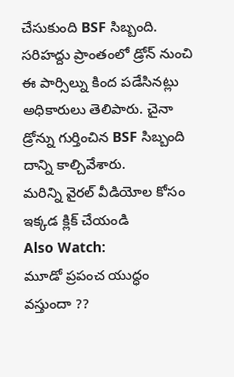చేసుకుంది BSF సిబ్బంది. సరిహద్దు ప్రాంతంలో డ్రోన్ నుంచి ఈ పార్సిల్ను కింద పడేసినట్లు అధికారులు తెలిపారు. చైనా డ్రోన్ను గుర్తించిన BSF సిబ్బంది దాన్ని కాల్చివేశారు.
మరిన్ని వైరల్ వీడియోల కోసం ఇక్కడ క్లిక్ చేయండి
Also Watch:
మూడో ప్రపంచ యుద్ధం వస్తుందా ??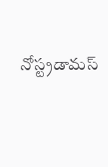నోస్ట్రడామస్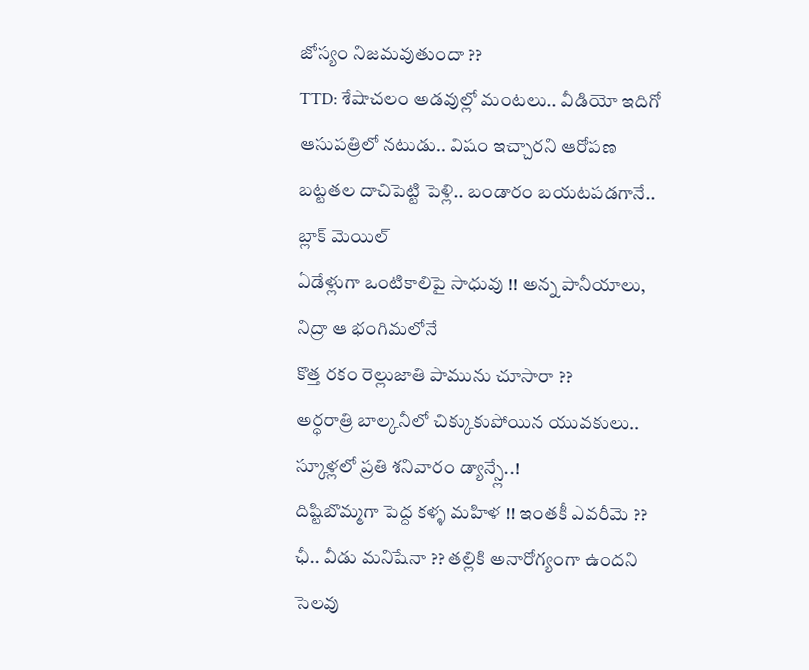జోస్యం నిజమవుతుందా ??
TTD: శేషాచలం అడవుల్లో మంటలు.. వీడియో ఇదిగో
ఆసుపత్రిలో నటుడు.. విషం ఇచ్చారని ఆరోపణ
బట్టతల దాచిపెట్టి పెళ్లి.. బండారం బయటపడగానే.. బ్లాక్ మెయిల్
ఏడేళ్లుగా ఒంటికాలిపై సాధువు !! అన్న పానీయాలు, నిద్రా ఆ భంగిమలోనే
కొత్త రకం రెల్లుజాతి పామును చూసారా ??
అర్ధరాత్రి బాల్కనీలో చిక్కుకుపోయిన యువకులు..
స్కూళ్లలో ప్రతి శనివారం డ్యాన్స్లే..!
దిష్టిబొమ్మగా పెద్ద కళ్ళ మహిళ !! ఇంతకీ ఎవరీమె ??
ఛీ.. వీడు మనిషేనా ?? తల్లికి అనారోగ్యంగా ఉందని సెలవు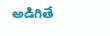అడిగితే